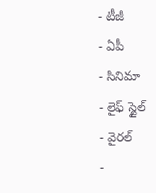- టీజీ
- ఏపీ
- సినిమా
- లైఫ్ స్టైల్
- వైరల్
-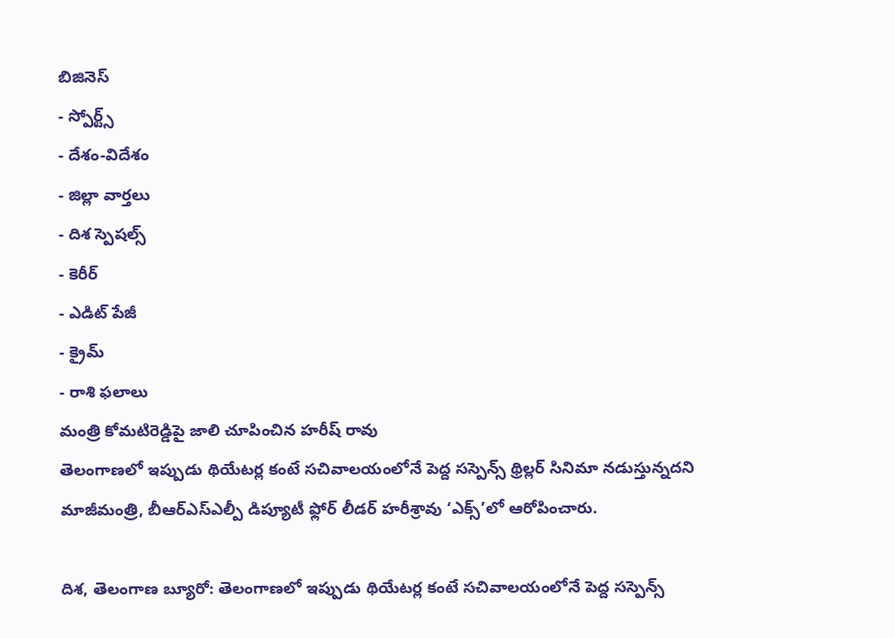బిజినెస్
- స్పోర్ట్స్
- దేశం-విదేశం
- జిల్లా వార్తలు
- దిశ స్పెషల్స్
- కెరీర్
- ఎడిట్ పేజీ
- క్రైమ్
- రాశి ఫలాలు
మంత్రి కోమటిరెడ్డిపై జాలి చూపించిన హరీష్ రావు
తెలంగాణలో ఇప్పుడు థియేటర్ల కంటే సచివాలయంలోనే పెద్ద సస్పెన్స్ థ్రిల్లర్ సినిమా నడుస్తున్నదని మాజీమంత్రి, బీఆర్ఎస్ఎల్పీ డిప్యూటీ ఫ్లోర్ లీడర్ హరీశ్రావు ‘ఎక్స్’లో ఆరోపించారు.

దిశ, తెలంగాణ బ్యూరో: తెలంగాణలో ఇప్పుడు థియేటర్ల కంటే సచివాలయంలోనే పెద్ద సస్పెన్స్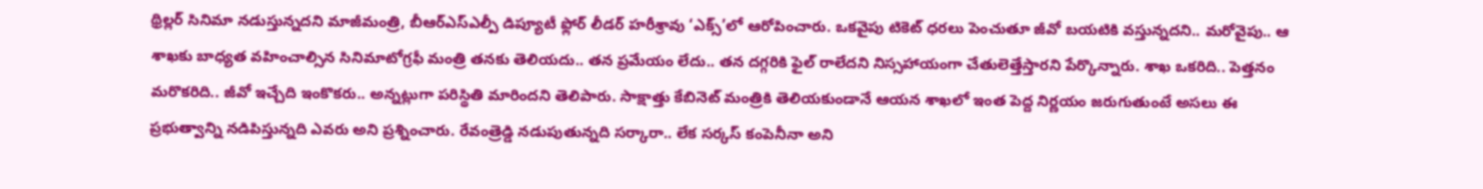థ్రిల్లర్ సినిమా నడుస్తున్నదని మాజీమంత్రి, బీఆర్ఎస్ఎల్పీ డిప్యూటీ ఫ్లోర్ లీడర్ హరీశ్రావు ‘ఎక్స్’లో ఆరోపించారు. ఒకవైపు టికెట్ ధరలు పెంచుతూ జీవో బయటికి వస్తున్నదని.. మరోవైపు.. ఆ శాఖకు బాధ్యత వహించాల్సిన సినిమాటోగ్రఫీ మంత్రి తనకు తెలియదు.. తన ప్రమేయం లేదు.. తన దగ్గరికి ఫైల్ రాలేదని నిస్సహాయంగా చేతులెత్తేస్తారని పేర్కొన్నారు. శాఖ ఒకరిది.. పెత్తనం మరొకరిది.. జీవో ఇచ్చేది ఇంకొకరు.. అన్నట్లుగా పరిస్థితి మారిందని తెలిపారు. సాక్షాత్తు కేబినెట్ మంత్రికి తెలియకుండానే ఆయన శాఖలో ఇంత పెద్ద నిర్ణయం జరుగుతుంటే అసలు ఈ ప్రభుత్వాన్ని నడిపిస్తున్నది ఎవరు అని ప్రశ్నించారు. రేవంత్రెడ్డి నడుపుతున్నది సర్కారా.. లేక సర్కస్ కంపెనీనా అని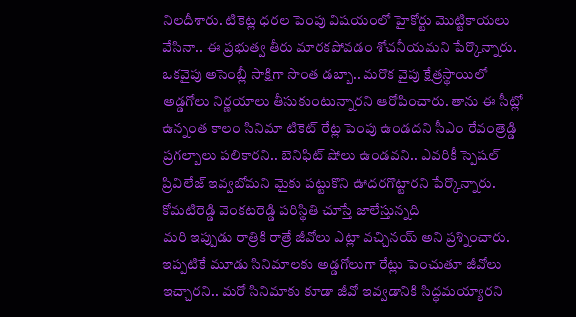నిలదీశారు. టికెట్ల ధరల పెంపు విషయంలో హైకోర్టు మొట్టికాయలు వేసినా.. ఈ ప్రభుత్వ తీరు మారకపోవడం శోచనీయమని పేర్కొన్నారు. ఒకవైపు అసెంబ్లీ సాక్షిగా సొంత డబ్బా.. మరొక వైపు క్షేత్రస్థాయిలో అడ్డగోలు నిర్ణయాలు తీసుకుంటున్నారని ఆరోపించారు. తాను ఈ సీట్లో ఉన్నంత కాలం సినిమా టికెట్ రేట్ల పెంపు ఉండదని సీఎం రేవంత్రెడ్డి ప్రగల్బాలు పలికారని.. బెనిఫిట్ షోలు ఉండవని.. ఎవరికీ స్పెషల్ ప్రివిలేజ్ ఇవ్వబోమని మైకు పట్టుకొని ఊదరగొట్టారని పేర్కొన్నారు.
కోమటిరెడ్డి వెంకటరెడ్డి పరిస్థితి చూస్తే జాలేస్తున్నది
మరి ఇప్పుడు రాత్రికి రాత్రే జీవోలు ఎట్లా వచ్చినయ్ అని ప్రశ్నించారు. ఇప్పటికే మూడు సినిమాలకు అడ్డగోలుగా రేట్లు పెంచుతూ జీవోలు ఇచ్చారని.. మరో సినిమాకు కూడా జీవో ఇవ్వడానికి సిద్ధమయ్యారని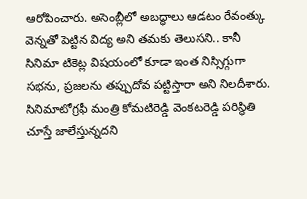ఆరోపించారు. అసెంబ్లీలో అబద్ధాలు ఆడటం రేవంత్కు వెన్నతో పెట్టిన విద్య అని తమకు తెలుసని.. కానీ సినిమా టికెట్ల విషయంలో కూడా ఇంత నిస్సిగ్గుగా సభను, ప్రజలను తప్పుదోవ పట్టిస్తారా అని నిలదీశారు. సినిమాటోగ్రఫీ మంత్రి కోమటిరెడ్డి వెంకటరెడ్డి పరిస్థితి చూస్తే జాలేస్తున్నదని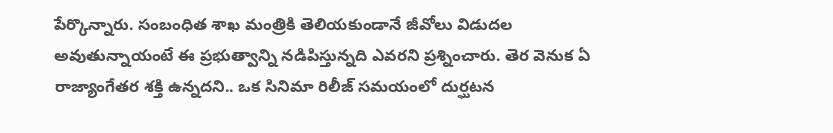పేర్కొన్నారు. సంబంధిత శాఖ మంత్రికి తెలియకుండానే జీవోలు విడుదల అవుతున్నాయంటే ఈ ప్రభుత్వాన్ని నడిపిస్తున్నది ఎవరని ప్రశ్నించారు. తెర వెనుక ఏ రాజ్యాంగేతర శక్తి ఉన్నదని.. ఒక సినిమా రిలీజ్ సమయంలో దుర్ఘటన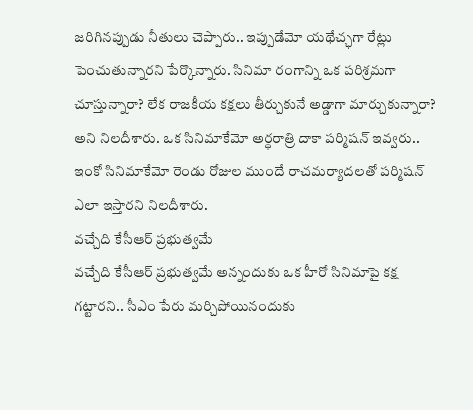జరిగినప్పుడు నీతులు చెప్పారు.. ఇప్పుడేమో యథేచ్ఛగా రేట్లు పెంచుతున్నారని పేర్కొన్నారు. సినిమా రంగాన్ని ఒక పరిశ్రమగా చూస్తున్నారా? లేక రాజకీయ కక్షలు తీర్చుకునే అడ్డాగా మార్చుకున్నారా? అని నిలదీశారు. ఒక సినిమాకేమో అర్ధరాత్రి దాకా పర్మిషన్ ఇవ్వరు.. ఇంకో సినిమాకేమో రెండు రోజుల ముందే రాచమర్యాదలతో పర్మిషన్ ఎలా ఇస్తారని నిలదీశారు.
వచ్చేది కేసీఆర్ ప్రభుత్వమే
వచ్చేది కేసీఆర్ ప్రభుత్వమే అన్నందుకు ఒక హీరో సినిమాపై కక్ష గట్టారని.. సీఎం పేరు మర్చిపోయినందుకు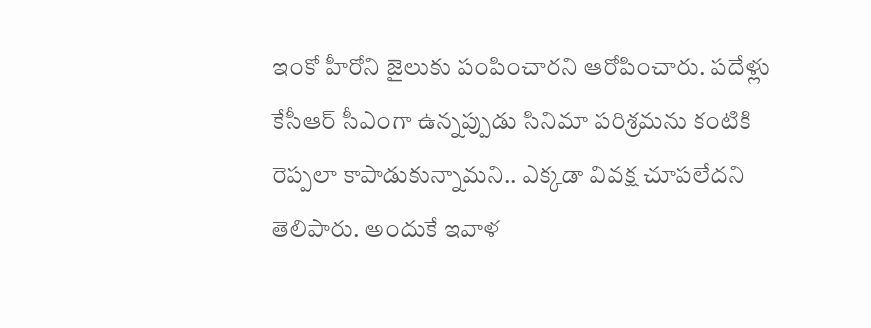ఇంకో హీరోని జైలుకు పంపించారని ఆరోపించారు. పదేళ్లు కేసీఆర్ సీఎంగా ఉన్నప్పుడు సినిమా పరిశ్రమను కంటికి రెప్పలా కాపాడుకున్నామని.. ఎక్కడా వివక్ష చూపలేదని తెలిపారు. అందుకే ఇవాళ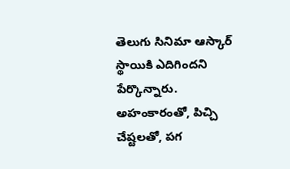తెలుగు సినిమా ఆస్కార్ స్థాయికి ఎదిగిందని పేర్కొన్నారు. అహంకారంతో, పిచ్చి చేష్టలతో, పగ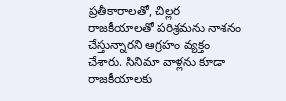ప్రతీకారాలతో, చిల్లర రాజకీయాలతో పరిశ్రమను నాశనం చేస్తున్నారని ఆగ్రహం వ్యక్తం చేశారు. సినిమా వాళ్లను కూడా రాజకీయాలకు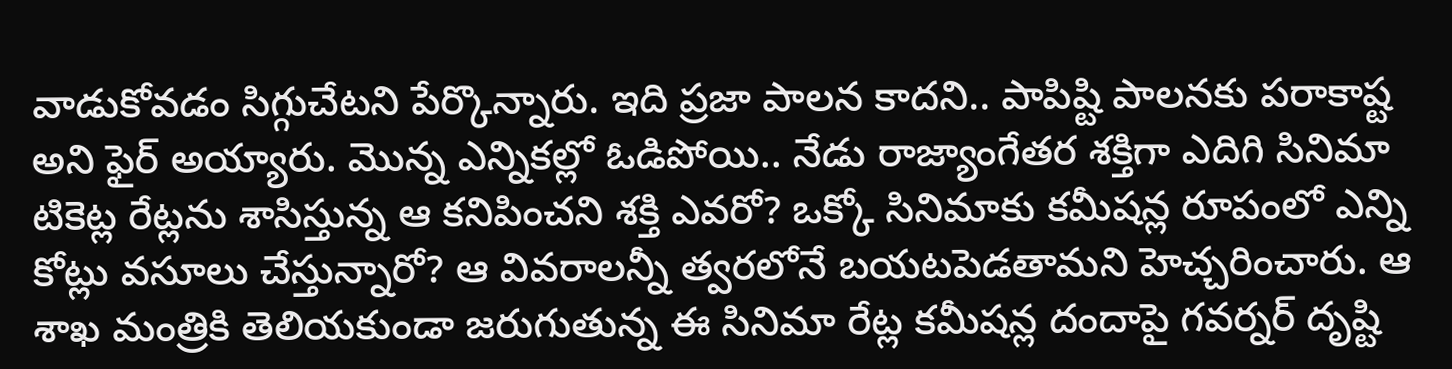వాడుకోవడం సిగ్గుచేటని పేర్కొన్నారు. ఇది ప్రజా పాలన కాదని.. పాపిష్టి పాలనకు పరాకాష్ట అని ఫైర్ అయ్యారు. మొన్న ఎన్నికల్లో ఓడిపోయి.. నేడు రాజ్యాంగేతర శక్తిగా ఎదిగి సినిమా టికెట్ల రేట్లను శాసిస్తున్న ఆ కనిపించని శక్తి ఎవరో? ఒక్కో సినిమాకు కమీషన్ల రూపంలో ఎన్ని కోట్లు వసూలు చేస్తున్నారో? ఆ వివరాలన్నీ త్వరలోనే బయటపెడతామని హెచ్చరించారు. ఆ శాఖ మంత్రికి తెలియకుండా జరుగుతున్న ఈ సినిమా రేట్ల కమీషన్ల దందాపై గవర్నర్ దృష్టి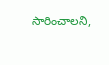సారించాలని,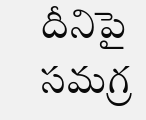దీనిపై సమగ్ర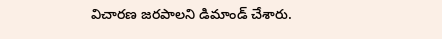విచారణ జరపాలని డిమాండ్ చేశారు.